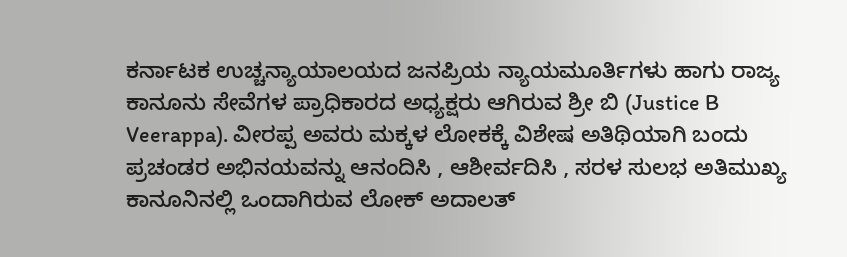ಕರ್ನಾಟಕ ಉಚ್ಚನ್ಯಾಯಾಲಯದ ಜನಪ್ರಿಯ ನ್ಯಾಯಮೂರ್ತಿಗಳು ಹಾಗು ರಾಜ್ಯ ಕಾನೂನು ಸೇವೆಗಳ ಪ್ರಾಧಿಕಾರದ ಅಧ್ಯಕ್ಷರು ಆಗಿರುವ ಶ್ರೀ ಬಿ (Justice B Veerappa). ವೀರಪ್ಪ ಅವರು ಮಕ್ಕಳ ಲೋಕಕ್ಕೆ ವಿಶೇಷ ಅತಿಥಿಯಾಗಿ ಬಂದು ಪ್ರಚಂಡರ ಅಭಿನಯವನ್ನು ಆನಂದಿಸಿ , ಆಶೀರ್ವದಿಸಿ , ಸರಳ ಸುಲಭ ಅತಿಮುಖ್ಯ ಕಾನೂನಿನಲ್ಲಿ ಒಂದಾಗಿರುವ ಲೋಕ್ ಅದಾಲತ್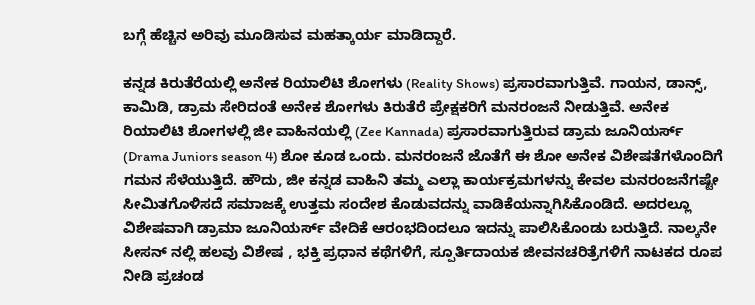ಬಗ್ಗೆ ಹೆಚ್ಚಿನ ಅರಿವು ಮೂಡಿಸುವ ಮಹತ್ಕಾರ್ಯ ಮಾಡಿದ್ದಾರೆ.

ಕನ್ನಡ ಕಿರುತೆರೆಯಲ್ಲಿ ಅನೇಕ ರಿಯಾಲಿಟಿ ಶೋಗಳು (Reality Shows) ಪ್ರಸಾರವಾಗುತ್ತಿವೆ. ಗಾಯನ, ಡಾನ್ಸ್, ಕಾಮಿಡಿ, ಡ್ರಾಮ ಸೇರಿದಂತೆ ಅನೇಕ ಶೋಗಳು ಕಿರುತೆರೆ ಪ್ರೇಕ್ಷಕರಿಗೆ ಮನರಂಜನೆ ನೀಡುತ್ತಿವೆ. ಅನೇಕ ರಿಯಾಲಿಟಿ ಶೋಗಳಲ್ಲಿ ಜೀ ವಾಹಿನಯಲ್ಲಿ (Zee Kannada) ಪ್ರಸಾರವಾಗುತ್ತಿರುವ ಡ್ರಾಮ ಜೂನಿಯರ್ಸ್ (Drama Juniors season 4) ಶೋ ಕೂಡ ಒಂದು. ಮನರಂಜನೆ ಜೊತೆಗೆ ಈ ಶೋ ಅನೇಕ ವಿಶೇಷತೆಗಳೊಂದಿಗೆ ಗಮನ ಸೆಳೆಯುತ್ತಿದೆ. ಹೌದು, ಜೀ ಕನ್ನಡ ವಾಹಿನಿ ತಮ್ಮ ಎಲ್ಲಾ ಕಾರ್ಯಕ್ರಮಗಳನ್ನು ಕೇವಲ ಮನರಂಜನೆಗಷ್ಟೇ ಸೀಮಿತಗೊಳಿಸದೆ ಸಮಾಜಕ್ಕೆ ಉತ್ತಮ ಸಂದೇಶ ಕೊಡುವದನ್ನು ವಾಡಿಕೆಯನ್ನಾಗಿಸಿಕೊಂಡಿದೆ. ಅದರಲ್ಲೂ ವಿಶೇಷವಾಗಿ ಡ್ರಾಮಾ ಜೂನಿಯರ್ಸ್ ವೇದಿಕೆ ಆರಂಭದಿಂದಲೂ ಇದನ್ನು ಪಾಲಿಸಿಕೊಂಡು ಬರುತ್ತಿದೆ. ನಾಲ್ಕನೇ ಸೀಸನ್ ನಲ್ಲಿ ಹಲವು ವಿಶೇಷ , ಭಕ್ತಿ ಪ್ರಧಾನ ಕಥೆಗಳಿಗೆ, ಸ್ಪೂರ್ತಿದಾಯಕ ಜೀವನಚರಿತ್ರೆಗಳಿಗೆ ನಾಟಕದ ರೂಪ ನೀಡಿ ಪ್ರಚಂಡ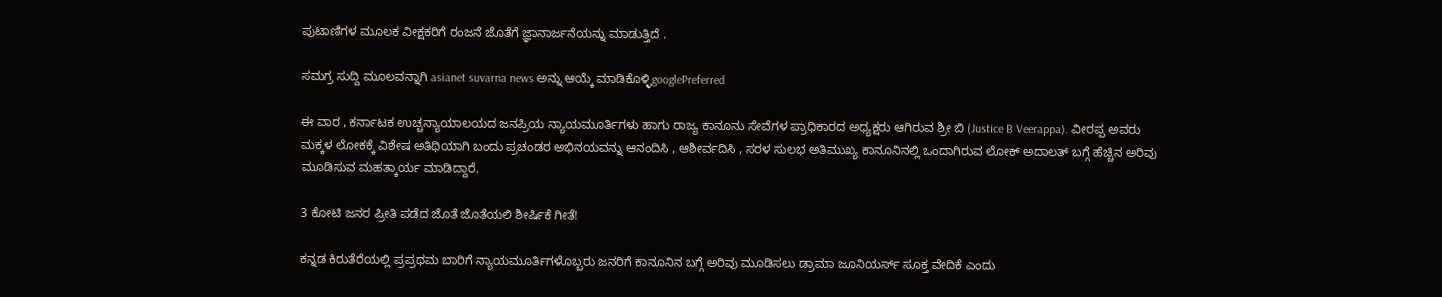ಪುಟಾಣಿಗಳ ಮೂಲಕ ವೀಕ್ಷಕರಿಗೆ ರಂಜನೆ ಜೊತೆಗೆ ಜ್ಞಾನಾರ್ಜನೆಯನ್ನು ಮಾಡುತ್ತಿದೆ .

ಸಮಗ್ರ ಸುದ್ದಿ ಮೂಲವನ್ನಾಗಿ asianet suvarna news ಅನ್ನು ಆಯ್ಕೆ ಮಾಡಿಕೊಳ್ಳಿgooglePreferred

ಈ ವಾರ , ಕರ್ನಾಟಕ ಉಚ್ಚನ್ಯಾಯಾಲಯದ ಜನಪ್ರಿಯ ನ್ಯಾಯಮೂರ್ತಿಗಳು ಹಾಗು ರಾಜ್ಯ ಕಾನೂನು ಸೇವೆಗಳ ಪ್ರಾಧಿಕಾರದ ಅಧ್ಯಕ್ಷರು ಆಗಿರುವ ಶ್ರೀ ಬಿ (Justice B Veerappa). ವೀರಪ್ಪ ಅವರು ಮಕ್ಕಳ ಲೋಕಕ್ಕೆ ವಿಶೇಷ ಅತಿಥಿಯಾಗಿ ಬಂದು ಪ್ರಚಂಡರ ಅಭಿನಯವನ್ನು ಆನಂದಿಸಿ , ಆಶೀರ್ವದಿಸಿ , ಸರಳ ಸುಲಭ ಅತಿಮುಖ್ಯ ಕಾನೂನಿನಲ್ಲಿ ಒಂದಾಗಿರುವ ಲೋಕ್ ಅದಾಲತ್ ಬಗ್ಗೆ ಹೆಚ್ಚಿನ ಅರಿವು ಮೂಡಿಸುವ ಮಹತ್ಕಾರ್ಯ ಮಾಡಿದ್ದಾರೆ.

3 ಕೋಟಿ ಜನರ ಪ್ರೀತಿ ಪಡೆದ ಜೊತೆ ಜೊತೆಯಲಿ ಶೀರ್ಷಿಕೆ ಗೀತೆ!

ಕನ್ನಡ ಕಿರುತೆರೆಯಲ್ಲಿ ಪ್ರಪ್ರಥಮ ಬಾರಿಗೆ ನ್ಯಾಯಮೂರ್ತಿಗಳೊಬ್ಬರು ಜನರಿಗೆ ಕಾನೂನಿನ ಬಗ್ಗೆ ಅರಿವು ಮೂಡಿಸಲು ಡ್ರಾಮಾ ಜೂನಿಯರ್ಸ್ ಸೂಕ್ತ ವೇದಿಕೆ ಎಂದು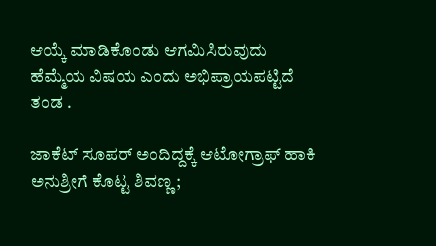ಆಯ್ಕೆ ಮಾಡಿಕೊಂಡು ಆಗಮಿಸಿರುವುದು ಹೆಮ್ಮೆಯ ವಿಷಯ ಎಂದು ಅಭಿಪ್ರಾಯಪಟ್ಟಿದೆ ತಂಡ .

ಜಾಕೆಟ್‌ ಸೂಪರ್ ಅಂದಿದ್ದಕ್ಕೆ ಆಟೋಗ್ರಾಫ್‌ ಹಾಕಿ ಅನುಶ್ರೀಗೆ ಕೊಟ್ಟ ಶಿವಣ್ಣ;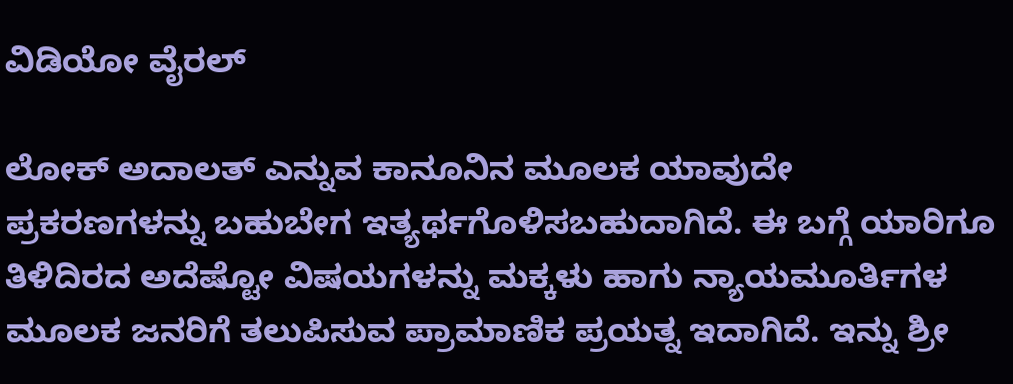ವಿಡಿಯೋ ವೈರಲ್

ಲೋಕ್ ಅದಾಲತ್ ಎನ್ನುವ ಕಾನೂನಿನ ಮೂಲಕ ಯಾವುದೇ ಪ್ರಕರಣಗಳನ್ನು ಬಹುಬೇಗ ಇತ್ಯರ್ಥಗೊಳಿಸಬಹುದಾಗಿದೆ. ಈ ಬಗ್ಗೆ ಯಾರಿಗೂ ತಿಳಿದಿರದ ಅದೆಷ್ಟೋ ವಿಷಯಗಳನ್ನು ಮಕ್ಕಳು ಹಾಗು ನ್ಯಾಯಮೂರ್ತಿಗಳ ಮೂಲಕ ಜನರಿಗೆ ತಲುಪಿಸುವ ಪ್ರಾಮಾಣಿಕ ಪ್ರಯತ್ನ ಇದಾಗಿದೆ. ಇನ್ನು ಶ್ರೀ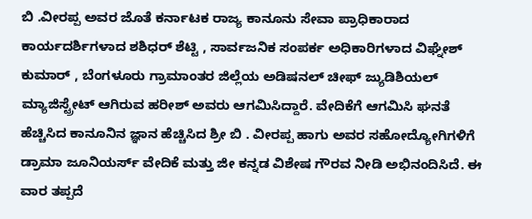ಬಿ .ವೀರಪ್ಪ ಅವರ ಜೊತೆ ಕರ್ನಾಟಕ ರಾಜ್ಯ ಕಾನೂನು ಸೇವಾ ಪ್ರಾಧಿಕಾರಾದ ಕಾರ್ಯದರ್ಶಿಗಳಾದ ಶಶಿಧರ್ ಶೆಟ್ಟಿ , ಸಾರ್ವಜನಿಕ ಸಂಪರ್ಕ ಅಧಿಕಾರಿಗಳಾದ ವಿಘ್ನೇಶ್ ಕುಮಾರ್ , ಬೆಂಗಳೂರು ಗ್ರಾಮಾಂತರ ಜಿಲ್ಲೆಯ ಅಡಿಷನಲ್ ಚೀಫ್ ಜ್ಯುಡಿಶಿಯಲ್ ಮ್ಯಾಜಿಸ್ಟ್ರೇಟ್ ಆಗಿರುವ ಹರೀಶ್ ಅವರು ಆಗಮಿಸಿದ್ದಾರೆ. ವೇದಿಕೆಗೆ ಆಗಮಿಸಿ ಘನತೆ ಹೆಚ್ಚಿಸಿದ ಕಾನೂನಿನ ಜ್ಞಾನ ಹೆಚ್ಚಿಸಿದ ಶ್ರೀ ಬಿ . ವೀರಪ್ಪ ಹಾಗು ಅವರ ಸಹೋದ್ಯೋಗಿಗಳಿಗೆ ಡ್ರಾಮಾ ಜೂನಿಯರ್ಸ್ ವೇದಿಕೆ ಮತ್ತು ಜೀ ಕನ್ನಡ ವಿಶೇಷ ಗೌರವ ನೀಡಿ ಅಭಿನಂದಿಸಿದೆ. ಈ ವಾರ ತಪ್ಪದೆ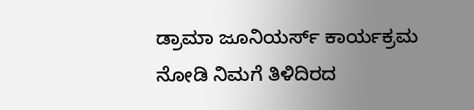ಡ್ರಾಮಾ ಜೂನಿಯರ್ಸ್ ಕಾರ್ಯಕ್ರಮ ನೋಡಿ ನಿಮಗೆ ತಿಳಿದಿರದ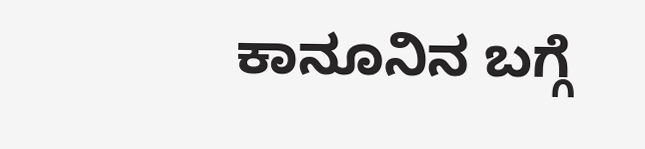ಕಾನೂನಿನ ಬಗ್ಗೆ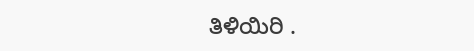ತಿಳಿಯಿರಿ .